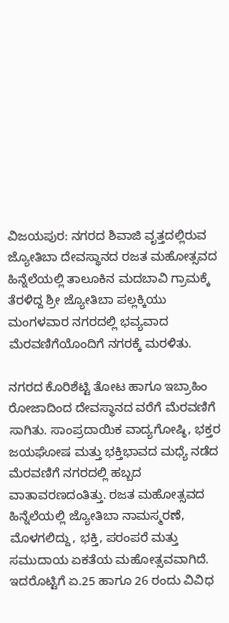ವಿಜಯಪುರ: ನಗರದ ಶಿವಾಜಿ ವೃತ್ತದಲ್ಲಿರುವ ಜ್ಯೋತಿಬಾ ದೇವಸ್ಥಾನದ ರಜತ ಮಹೋತ್ಸವದ ಹಿನ್ನೆಲೆಯಲ್ಲಿ ತಾಲೂಕಿನ ಮದಬಾವಿ ಗ್ರಾಮಕ್ಕೆ ತೆರಳಿದ್ದ ಶ್ರೀ ಜ್ಯೋತಿಬಾ ಪಲ್ಲಕ್ಕಿಯು ಮಂಗಳವಾರ ನಗರದಲ್ಲಿ ಭವ್ಯವಾದ ಮೆರವಣಿಗೆಯೊಂದಿಗೆ ನಗರಕ್ಕೆ ಮರಳಿತು.

ನಗರದ ಕೊರಿಶೆಟ್ಟಿ ತೋಟ ಹಾಗೂ ಇಬ್ರಾಹಿಂ ರೋಜಾದಿಂದ ದೇವಸ್ಥಾನದ ವರೆಗೆ ಮೆರವಣಿಗೆ ಸಾಗಿತು. ಸಾಂಪ್ರದಾಯಿಕ ವಾದ್ಯಗೋಷ್ಠಿ, ಭಕ್ತರ ಜಯಘೋಷ ಮತ್ತು ಭಕ್ತಿಭಾವದ ಮಧ್ಯೆ ನಡೆದ ಮೆರವಣಿಗೆ ನಗರದಲ್ಲಿ ಹಬ್ಬದ ವಾತಾವರಣದಂತಿತ್ತು. ರಜತ ಮಹೋತ್ಸವದ ಹಿನ್ನೆಲೆಯಲ್ಲಿ ಜ್ಯೋತಿಬಾ ನಾಮಸ್ಮರಣೆ, ಮೊಳಗಲಿದ್ದು, ಭಕ್ತಿ, ಪರಂಪರೆ ಮತ್ತು ಸಮುದಾಯ ಏಕತೆಯ ಮಹೋತ್ಸವವಾಗಿದೆ. ಇದರೊಟ್ಟಿಗೆ ಏ.25 ಹಾಗೂ 26 ರಂದು ವಿವಿಧ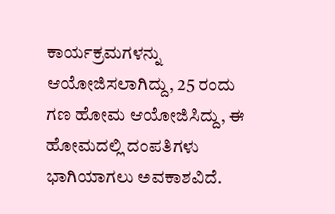ಕಾರ್ಯಕ್ರಮಗಳನ್ನು ಆಯೋಜಿಸಲಾಗಿದ್ದು, 25 ರಂದು ಗಣ ಹೋಮ ಆಯೋಜಿಸಿದ್ದು, ಈ ಹೋಮದಲ್ಲಿ ದಂಪತಿಗಳು ಭಾಗಿಯಾಗಲು ಅವಕಾಶವಿದೆ.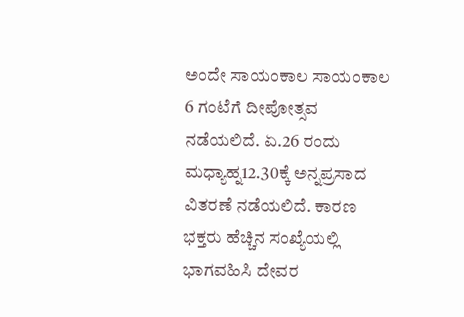ಅಂದೇ ಸಾಯಂಕಾಲ ಸಾಯಂಕಾಲ 6 ಗಂಟೆಗೆ ದೀಪೋತ್ಸವ ನಡೆಯಲಿದೆ. ಏ.26 ರಂದು ಮಧ್ಯಾಹ್ನ12.30ಕ್ಕೆ ಅನ್ನಪ್ರಸಾದ ವಿತರಣೆ ನಡೆಯಲಿದೆ. ಕಾರಣ ಭಕ್ತರು ಹೆಚ್ಚಿನ ಸಂಖ್ಯೆಯಲ್ಲಿ ಭಾಗವಹಿಸಿ ದೇವರ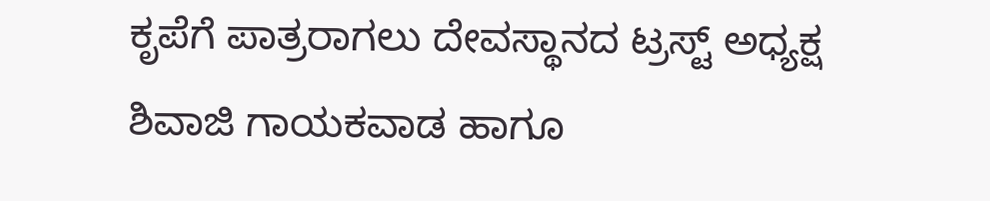ಕೃಪೆಗೆ ಪಾತ್ರರಾಗಲು ದೇವಸ್ಥಾನದ ಟ್ರಸ್ಟ್ ಅಧ್ಯಕ್ಷ ಶಿವಾಜಿ ಗಾಯಕವಾಡ ಹಾಗೂ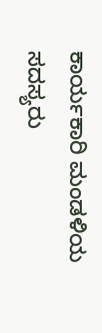ಕಾರ್ಯಕಾರಿ ಮಂಡಳಿಯ ಸದಸ್ಯರು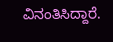ವಿನಂತಿಸಿದ್ದಾರೆ.